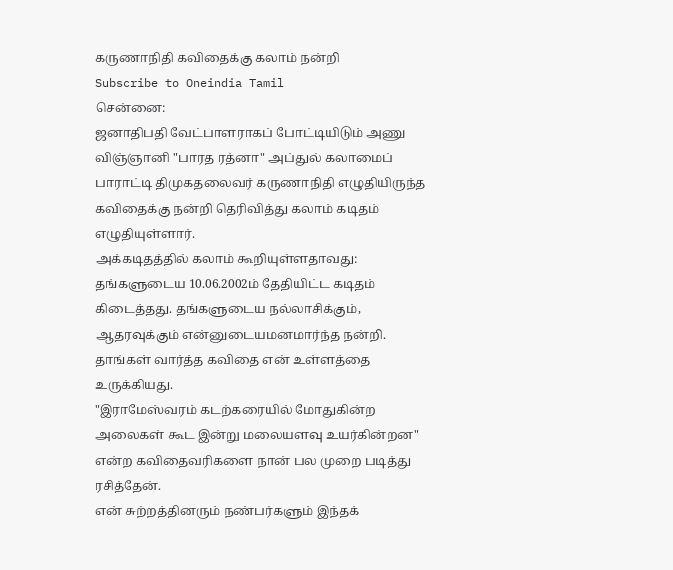கருணாநிதி கவிதைக்கு கலாம் நன்றி
Subscribe to Oneindia Tamil
சென்னை:
ஜனாதிபதி வேட்பாளராகப் போட்டியிடும் அணு விஞ்ஞானி "பாரத ரத்னா" அப்துல் கலாமைப் பாராட்டி திமுகதலைவர் கருணாநிதி எழுதியிருந்த கவிதைக்கு நன்றி தெரிவித்து கலாம் கடிதம் எழுதியுள்ளார்.
அக்கடிதத்தில் கலாம் கூறியுள்ளதாவது:
தங்களுடைய 10.06.2002ம் தேதியிட்ட கடிதம் கிடைத்தது. தங்களுடைய நல்லாசிக்கும், ஆதரவுக்கும் என்னுடையமனமார்ந்த நன்றி.
தாங்கள் வார்த்த கவிதை என் உள்ளத்தை உருக்கியது.
"இராமேஸ்வரம் கடற்கரையில் மோதுகின்ற அலைகள் கூட இன்று மலையளவு உயர்கின்றன" என்ற கவிதைவரிகளை நான் பல முறை படித்து ரசித்தேன்.
என் சுற்றத்தினரும் நண்பர்களும் இந்தக்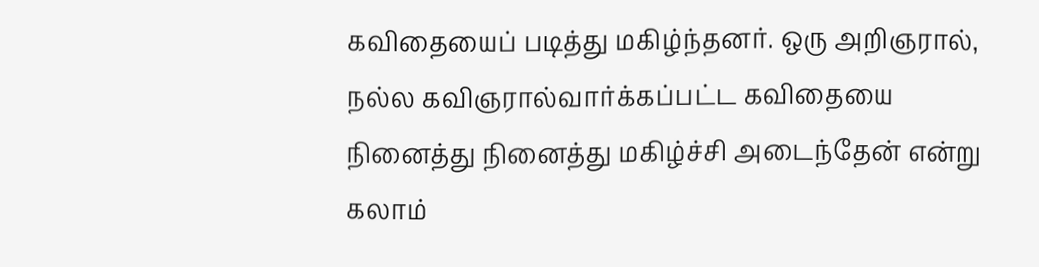கவிதையைப் படித்து மகிழ்ந்தனர். ஒரு அறிஞரால், நல்ல கவிஞரால்வார்க்கப்பட்ட கவிதையை நினைத்து நினைத்து மகிழ்ச்சி அடைந்தேன் என்று கலாம்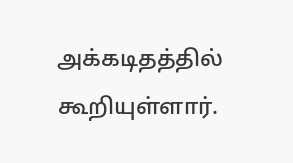அக்கடிதத்தில் கூறியுள்ளார்.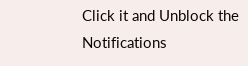Click it and Unblock the Notifications